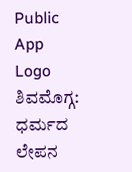Public App Logo
ಶಿವಮೊಗ್ಗ: ಧರ್ಮದ ಲೇಪನ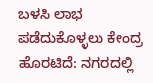ಬಳಸಿ ಲಾಭ ಪಡೆದುಕೊಳ್ಳಲು ಕೇಂದ್ರ ಹೊರಟಿದೆ: ನಗರದಲ್ಲಿ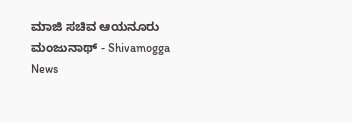ಮಾಜಿ ಸಚಿವ ಆಯನೂರು ಮಂಜುನಾಥ್ - Shivamogga News